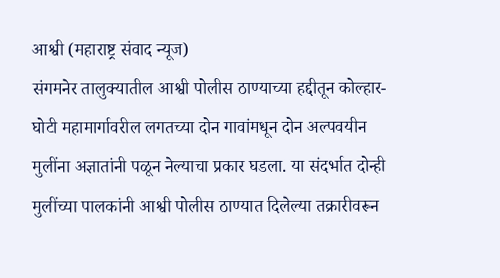आश्वी (महाराष्ट्र संवाद न्यूज)
संगमनेर तालुक्यातील आश्वी पोलीस ठाण्याच्या हद्दीतून कोल्हार-घोटी महामार्गावरील लगतच्या दोन गावांमधून दोन अल्पवयीन मुलींना अज्ञातांनी पळून नेल्याचा प्रकार घडला. या संदर्भात दोन्ही मुलींच्या पालकांनी आश्वी पोलीस ठाण्यात दिलेल्या तक्रारीवरून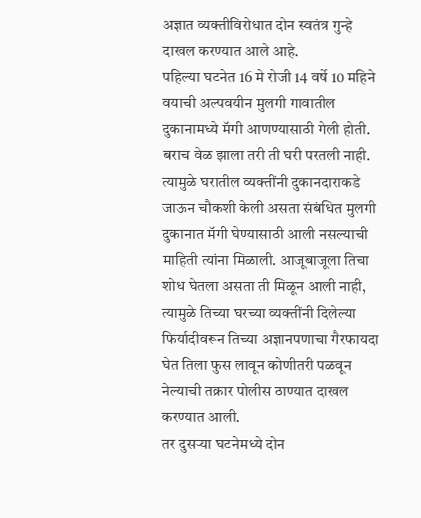अज्ञात व्यक्तीविरोधात दोन स्वतंत्र गुन्हे दाखल करण्यात आले आहे.
पहिल्या घटनेत 16 मे रोजी 14 वर्षे 10 महिने वयाची अल्पवयीन मुलगी गावातील दुकानामध्ये मॅगी आणण्यासाठी गेली होती. बराच वेळ झाला तरी ती घरी परतली नाही. त्यामुळे घरातील व्यक्तींनी दुकानदाराकडे जाऊन चौकशी केली असता संबंधित मुलगी दुकानात मॅगी घेण्यासाठी आली नसल्याची माहिती त्यांना मिळाली. आजूबाजूला तिचा शोध घेतला असता ती मिळून आली नाही, त्यामुळे तिच्या घरच्या व्यक्तींनी दिलेल्या फिर्यादीवरून तिच्या अज्ञानपणाचा गैरफायदा घेत तिला फुस लावून कोणीतरी पळवून नेल्याची तक्रार पोलीस ठाण्यात दाखल करण्यात आली.
तर दुसऱ्या घटनेमध्ये दोन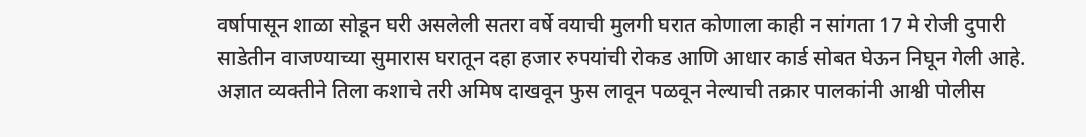वर्षापासून शाळा सोडून घरी असलेली सतरा वर्षे वयाची मुलगी घरात कोणाला काही न सांगता 17 मे रोजी दुपारी साडेतीन वाजण्याच्या सुमारास घरातून दहा हजार रुपयांची रोकड आणि आधार कार्ड सोबत घेऊन निघून गेली आहे.
अज्ञात व्यक्तीने तिला कशाचे तरी अमिष दाखवून फुस लावून पळवून नेल्याची तक्रार पालकांनी आश्वी पोलीस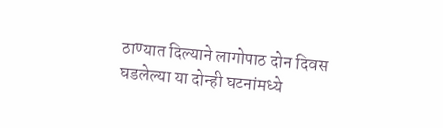ठाण्यात दिल्याने लागोपाठ दोन दिवस घडलेल्या या दोन्ही घटनांमध्ये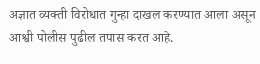अज्ञात व्यक्ती विरोधात गुन्हा दाखल करण्यात आला असून आश्वी पोलीस पुढील तपास करत आहे.